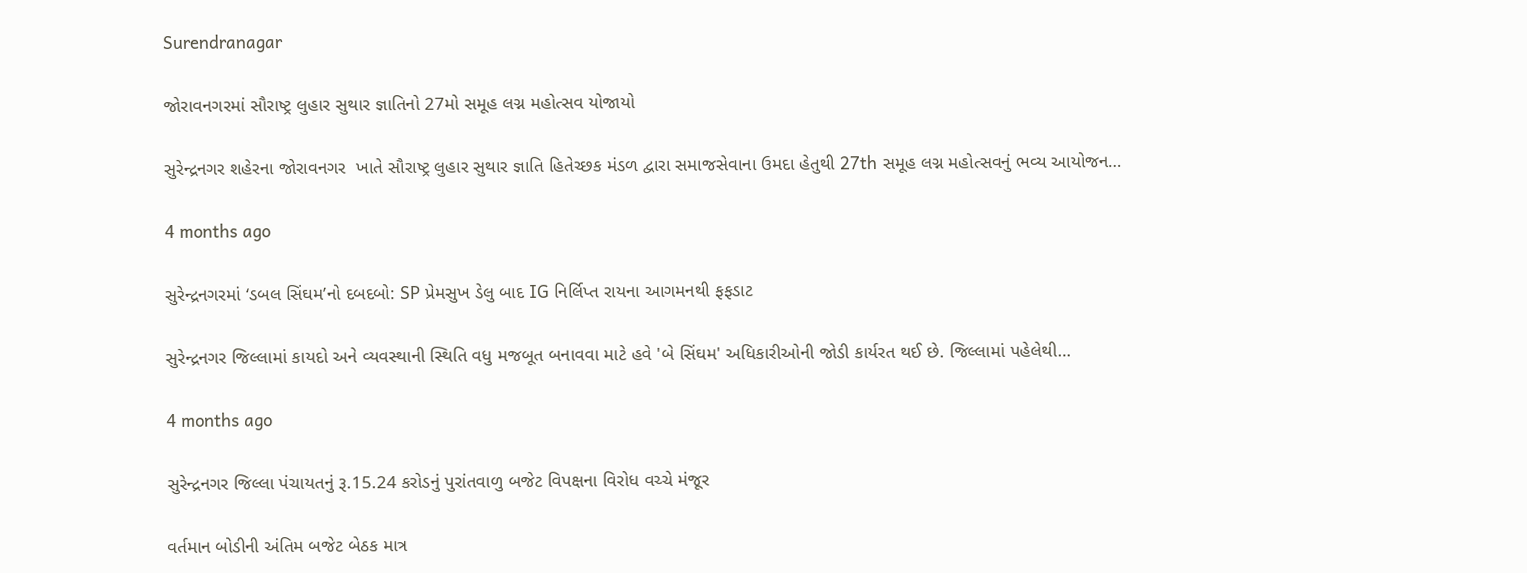Surendranagar

જોરાવનગરમાં સૌરાષ્ટ્ર લુહાર સુથાર જ્ઞાતિનો 27મો સમૂહ લગ્ન મહોત્સવ યોજાયો

સુરેન્દ્રનગર શહેરના જોરાવનગર  ખાતે સૌરાષ્ટ્ર લુહાર સુથાર જ્ઞાતિ હિતેચ્છક મંડળ દ્વારા સમાજસેવાના ઉમદા હેતુથી 27th સમૂહ લગ્ન મહોત્સવનું ભવ્ય આયોજન…

4 months ago

સુરેન્દ્રનગરમાં ‘ડબલ સિંઘમ’નો દબદબો: SP પ્રેમસુખ ડેલુ બાદ IG નિર્લિપ્ત રાયના આગમનથી ફફડાટ

સુરેન્દ્રનગર જિલ્લામાં કાયદો અને વ્યવસ્થાની સ્થિતિ વધુ મજબૂત બનાવવા માટે હવે 'બે સિંઘમ' અધિકારીઓની જોડી કાર્યરત થઈ છે. જિલ્લામાં પહેલેથી…

4 months ago

સુરેન્દ્રનગર જિલ્લા પંચાયતનું રૂ.15.24 કરોડનું પુરાંતવાળુ બજેટ વિપક્ષના વિરોધ વચ્ચે મંજૂર

વર્તમાન બોડીની અંતિમ બજેટ બેઠક માત્ર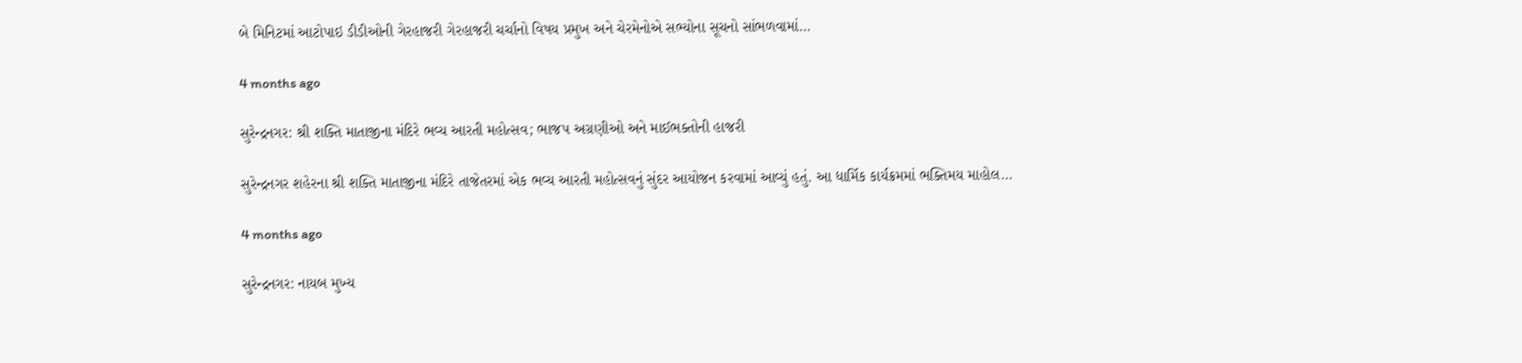બે મિનિટમાં આટોપાઇ ડીડીઓની ગેરહાજરી ગેરહાજરી ચર્ચાનો વિષય પ્રમુખ અને ચેરમેનોએ સભ્યોના સૂચનો સાંભળવામાં…

4 months ago

સુરેન્દ્રનગર: શ્રી શક્તિ માતાજીના મંદિરે ભવ્ય આરતી મહોત્સવ; ભાજપ અગ્રણીઓ અને માઈભક્તોની હાજરી

સુરેન્દ્રનગર શહેરના શ્રી શક્તિ માતાજીના મંદિરે તાજેતરમાં એક ભવ્ય આરતી મહોત્સવનું સુંદર આયોજન કરવામાં આવ્યું હતું. આ ધાર્મિક કાર્યક્રમમાં ભક્તિમય માહોલ…

4 months ago

સુરેન્દ્રનગર: નાયબ મુખ્ય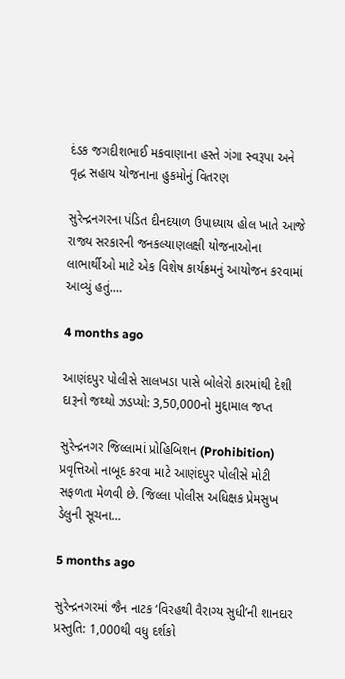દંડક જગદીશભાઈ મકવાણાના હસ્તે ગંગા સ્વરૂપા અને વૃદ્ધ સહાય યોજનાના હુકમોનું વિતરણ

સુરેન્દ્રનગરના પંડિત દીનદયાળ ઉપાધ્યાય હોલ ખાતે આજે રાજ્ય સરકારની જનકલ્યાણલક્ષી યોજનાઓના લાભાર્થીઓ માટે એક વિશેષ કાર્યક્રમનું આયોજન કરવામાં આવ્યું હતું.…

4 months ago

આણંદપુર પોલીસે સાલખડા પાસે બોલેરો કારમાંથી દેશી દારૂનો જથ્થો ઝડપ્યો: 3,50,000નો મુદ્દામાલ જપ્ત

સુરેન્દ્રનગર જિલ્લામાં પ્રોહિબિશન (Prohibition) પ્રવૃત્તિઓ નાબૂદ કરવા માટે આણંદપુર પોલીસે મોટી સફળતા મેળવી છે. જિલ્લા પોલીસ અધિક્ષક પ્રેમસુખ ડેલુની સૂચના…

5 months ago

સુરેન્દ્રનગરમાં જૈન નાટક ‘વિરહથી વૈરાગ્ય સુધી’ની શાનદાર પ્રસ્તુતિ: 1,000થી વધુ દર્શકો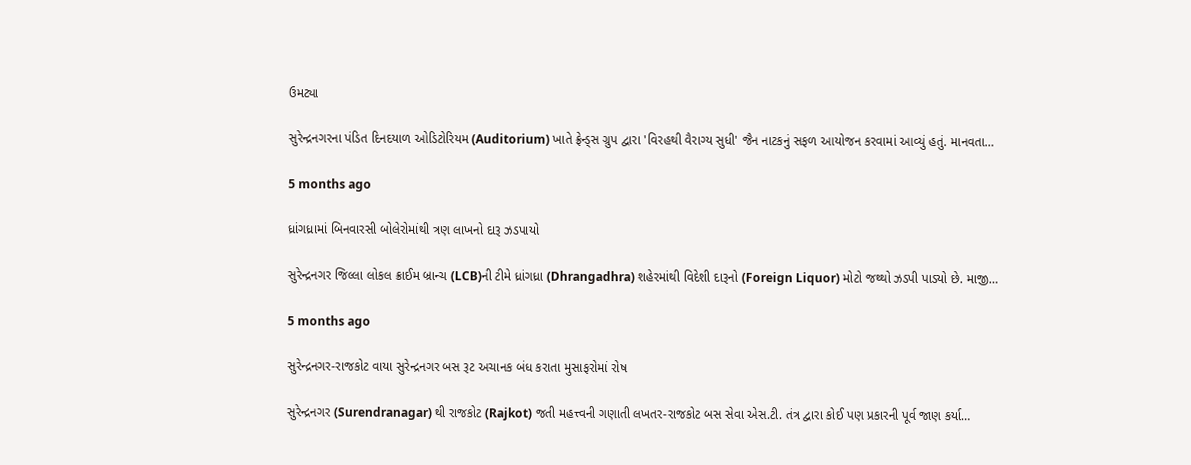ઉમટ્યા

સુરેન્દ્રનગરના પંડિત દિનદયાળ ઓડિટોરિયમ (Auditorium) ખાતે ફ્રેન્ડ્સ ગ્રુપ દ્વારા 'વિરહથી વૈરાગ્ય સુધી' જૈન નાટકનું સફળ આયોજન કરવામાં આવ્યું હતું. માનવતા…

5 months ago

ધ્રાંગધ્રામાં બિનવારસી બોલેરોમાંથી ત્રણ લાખનો દારૂ ઝડપાયો

સુરેન્દ્રનગર જિલ્લા લોકલ ક્રાઈમ બ્રાન્ચ (LCB)ની ટીમે ધ્રાંગધ્રા (Dhrangadhra) શહેરમાંથી વિદેશી દારૂનો (Foreign Liquor) મોટો જથ્થો ઝડપી પાડ્યો છે. માજી…

5 months ago

સુરેન્દ્રનગર-રાજકોટ વાયા સુરેન્દ્રનગર બસ રૂટ અચાનક બંધ કરાતા મુસાફરોમાં રોષ

સુરેન્દ્રનગર (Surendranagar) થી રાજકોટ (Rajkot) જતી મહત્ત્વની ગણાતી લખતર-રાજકોટ બસ સેવા એસ.ટી. તંત્ર દ્વારા કોઈ પણ પ્રકારની પૂર્વ જાણ કર્યા…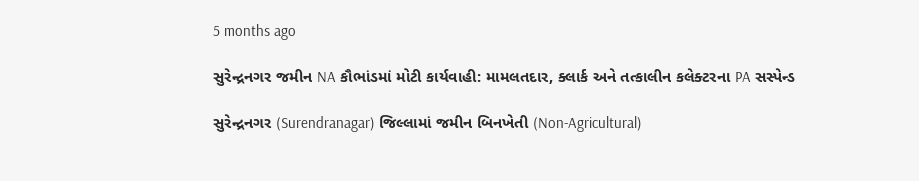5 months ago

સુરેન્દ્રનગર જમીન NA કૌભાંડમાં મોટી કાર્યવાહી: મામલતદાર, ક્લાર્ક અને તત્કાલીન કલેક્ટરના PA સસ્પેન્ડ

સુરેન્દ્રનગર (Surendranagar) જિલ્લામાં જમીન બિનખેતી (Non-Agricultural)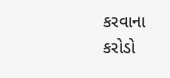કરવાના કરોડો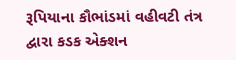રૂપિયાના કૌભાંડમાં વહીવટી તંત્ર દ્વારા કડક એક્શન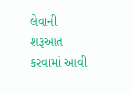લેવાની શરૂઆત કરવામાં આવી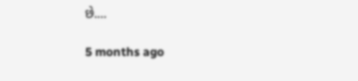છે.…

5 months ago